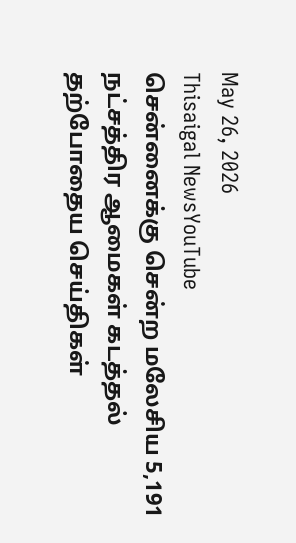May 26, 2026
Thisaigal NewsYouTube
சென்னைக்கு சென்ற மலேசிய 5,191 நட்சத்திர ஆமைகள் கடத்தல்
தற்போதைய செய்திகள்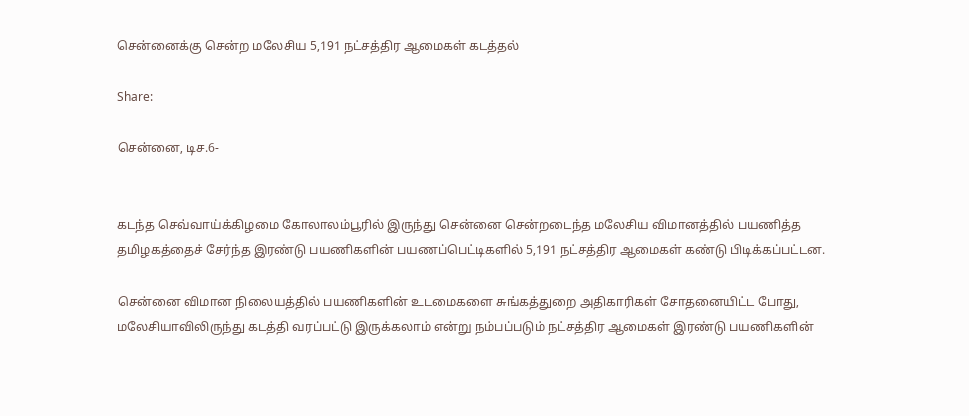சென்னைக்கு சென்ற மலேசிய 5,191 நட்சத்திர ஆமைகள் கடத்தல்

Share:

சென்னை, டிச.6-


கடந்த செவ்வாய்க்கிழமை கோலாலம்பூரில் இருந்து சென்னை சென்றடைந்த மலேசிய விமானத்தில் பயணித்த தமிழகத்தைச் சேர்ந்த இரண்டு பயணிகளின் பயணப்பெட்டிகளில் 5,191 நட்சத்திர ஆமைகள் கண்டு பிடிக்கப்பட்டன.

சென்னை விமான நிலையத்தில் பயணிகளின் உடமைகளை சுங்கத்துறை அதிகாரிகள் சோதனையிட்ட போது, மலேசியாவிலிருந்து கடத்தி வரப்பட்டு இருக்கலாம் என்று நம்பப்படும் நட்சத்திர ஆமைகள் இரண்டு பயணிகளின்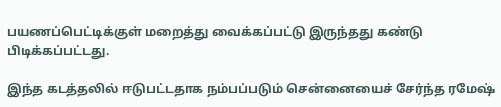பயணப்பெட்டிக்குள் மறைத்து வைக்கப்பட்டு இருந்தது கண்டு பிடிக்கப்பட்டது.

இந்த கடத்தலில் ஈடுபட்டதாக நம்பப்படும் சென்னையைச் சேர்ந்த ரமேஷ்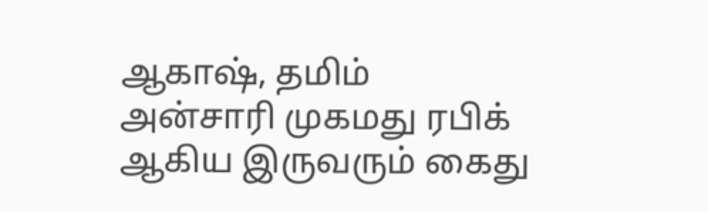ஆகாஷ், தமிம் அன்சாரி முகமது ரபிக் ஆகிய இருவரும் கைது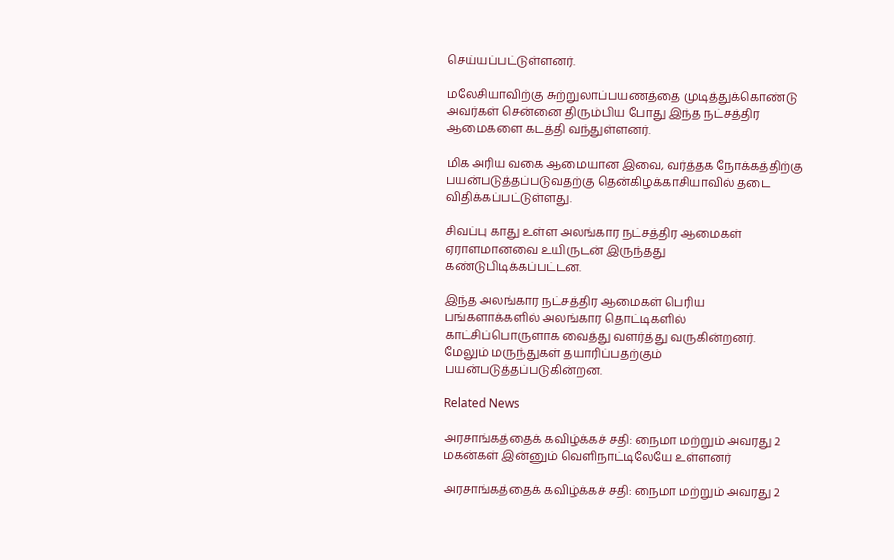செய்யப்பட்டுள்ளனர்.

மலேசியாவிற்கு சுற்றுலாப்பயணத்தை முடித்துக்கொண்டு அவர்கள் சென்னை திரும்பிய போது இந்த நட்சத்திர ஆமைகளை கடத்தி வந்துள்ளனர்.

மிக அரிய வகை ஆமையான இவை, வர்த்தக நோக்கத்திற்கு பயன்படுத்தப்படுவதற்கு தென்கிழக்காசியாவில் தடை விதிக்கப்பட்டுள்ளது.

சிவப்பு காது உள்ள அலங்கார நட்சத்திர ஆமைகள் ஏராளமானவை உயிருடன் இருந்தது கண்டுபிடிக்கப்பட்டன.

இந்த அலங்கார நட்சத்திர ஆமைகள் பெரிய பங்களாக்களில் அலங்கார தொட்டிகளில் காட்சிப்பொருளாக வைத்து வளர்த்து வருகின்றனர். மேலும் மருந்துகள் தயாரிப்பதற்கும் பயன்படுத்தப்படுகின்றன.

Related News

அரசாங்கத்தைக் கவிழ்க்கச் சதி: நைமா மற்றும் அவரது 2 மகன்கள் இன்னும் வெளிநாட்டிலேயே உள்ளனர்

அரசாங்கத்தைக் கவிழ்க்கச் சதி: நைமா மற்றும் அவரது 2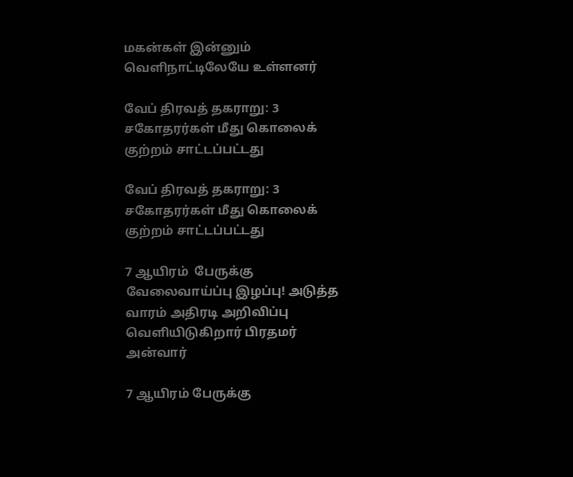மகன்கள் இன்னும் வெளிநாட்டிலேயே உள்ளனர்

வேப் திரவத் தகராறு: 3 சகோதரர்கள் மீது கொலைக் குற்றம் சாட்டப்பட்டது

வேப் திரவத் தகராறு: 3 சகோதரர்கள் மீது கொலைக் குற்றம் சாட்டப்பட்டது

7 ஆயிரம்  பேருக்கு வேலைவாய்ப்பு இழப்பு! அடுத்த வாரம் அதிரடி அறிவிப்பு வெளியிடுகிறார் பிரதமர் அன்வார்

7 ஆயிரம் பேருக்கு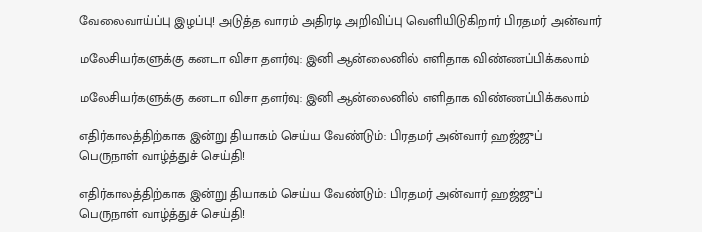வேலைவாய்ப்பு இழப்பு! அடுத்த வாரம் அதிரடி அறிவிப்பு வெளியிடுகிறார் பிரதமர் அன்வார்

மலேசியர்களுக்கு கனடா விசா தளர்வு: இனி ஆன்லைனில் எளிதாக விண்ணப்பிக்கலாம்

மலேசியர்களுக்கு கனடா விசா தளர்வு: இனி ஆன்லைனில் எளிதாக விண்ணப்பிக்கலாம்

எதிர்காலத்திற்காக இன்று தியாகம் செய்ய வேண்டும்: பிரதமர் அன்வார் ஹஜ்ஜுப் பெருநாள் வாழ்த்துச் செய்தி!

எதிர்காலத்திற்காக இன்று தியாகம் செய்ய வேண்டும்: பிரதமர் அன்வார் ஹஜ்ஜுப் பெருநாள் வாழ்த்துச் செய்தி!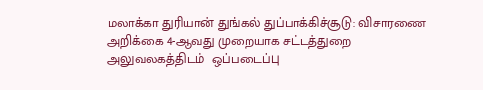மலாக்கா துரியான் துங்கல் துப்பாக்கிச்சூடு: விசாரணை அறிக்கை 4-ஆவது முறையாக சட்டத்துறை அலுவலகத்திடம்  ஒப்படைப்பு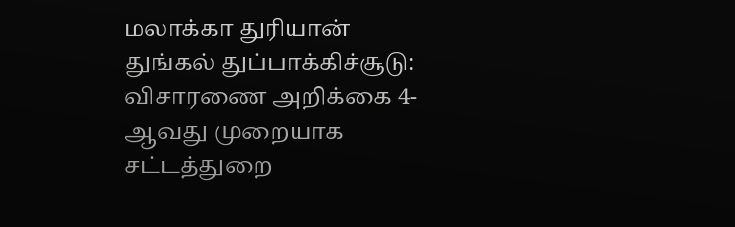மலாக்கா துரியான் துங்கல் துப்பாக்கிச்சூடு: விசாரணை அறிக்கை 4-ஆவது முறையாக சட்டத்துறை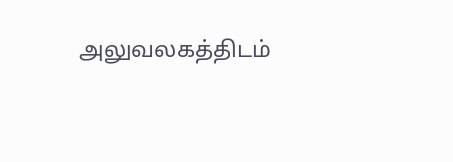அலுவலகத்திடம்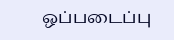ஒப்படைப்பு